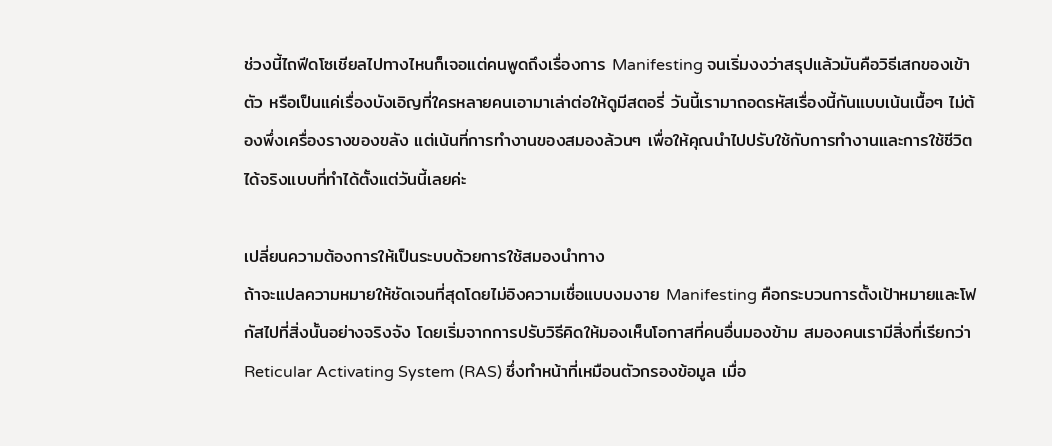ช่วงนี้ไถฟีดโซเชียลไปทางไหนก็เจอแต่คนพูดถึงเรื่องการ Manifesting จนเริ่มงงว่าสรุปแล้วมันคือวิธีเสกของเข้าตัว หรือเป็นแค่เรื่องบังเอิญที่ใครหลายคนเอามาเล่าต่อให้ดูมีสตอรี่ วันนี้เรามาถอดรหัสเรื่องนี้กันแบบเน้นเนื้อๆ ไม่ต้องพึ่งเครื่องรางของขลัง แต่เน้นที่การทำงานของสมองล้วนๆ เพื่อให้คุณนำไปปรับใช้กับการทำงานและการใช้ชีวิตได้จริงแบบที่ทำได้ตั้งแต่วันนี้เลยค่ะ

เปลี่ยนความต้องการให้เป็นระบบด้วยการใช้สมองนำทาง
ถ้าจะแปลความหมายให้ชัดเจนที่สุดโดยไม่อิงความเชื่อแบบงมงาย Manifesting คือกระบวนการตั้งเป้าหมายและโฟกัสไปที่สิ่งนั้นอย่างจริงจัง โดยเริ่มจากการปรับวิธีคิดให้มองเห็นโอกาสที่คนอื่นมองข้าม สมองคนเรามีสิ่งที่เรียกว่า Reticular Activating System (RAS) ซึ่งทำหน้าที่เหมือนตัวกรองข้อมูล เมื่อ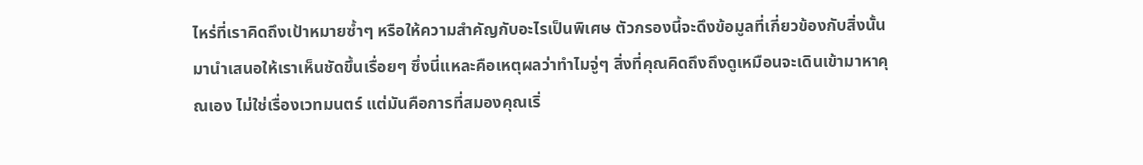ไหร่ที่เราคิดถึงเป้าหมายซ้ำๆ หรือให้ความสำคัญกับอะไรเป็นพิเศษ ตัวกรองนี้จะดึงข้อมูลที่เกี่ยวข้องกับสิ่งนั้นมานำเสนอให้เราเห็นชัดขึ้นเรื่อยๆ ซึ่งนี่แหละคือเหตุผลว่าทำไมจู่ๆ สิ่งที่คุณคิดถึงถึงดูเหมือนจะเดินเข้ามาหาคุณเอง ไม่ใช่เรื่องเวทมนตร์ แต่มันคือการที่สมองคุณเริ่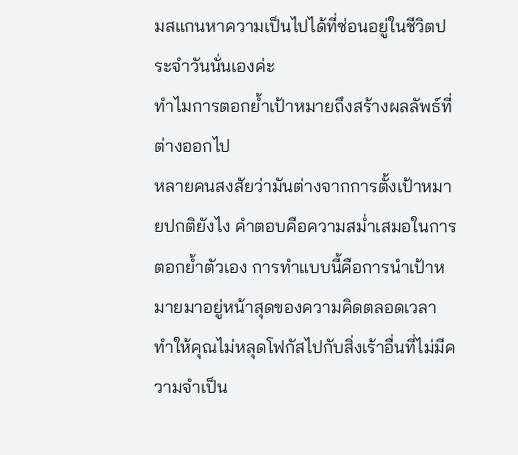มสแกนหาความเป็นไปได้ที่ซ่อนอยู่ในชีวิตประจำวันนั่นเองค่ะ
ทำไมการตอกย้ำเป้าหมายถึงสร้างผลลัพธ์ที่ต่างออกไป
หลายคนสงสัยว่ามันต่างจากการตั้งเป้าหมายปกติยังไง คำตอบคือความสม่ำเสมอในการตอกย้ำตัวเอง การทำแบบนี้คือการนำเป้าหมายมาอยู่หน้าสุดของความคิดตลอดเวลา ทำให้คุณไม่หลุดโฟกัสไปกับสิ่งเร้าอื่นที่ไม่มีความจำเป็น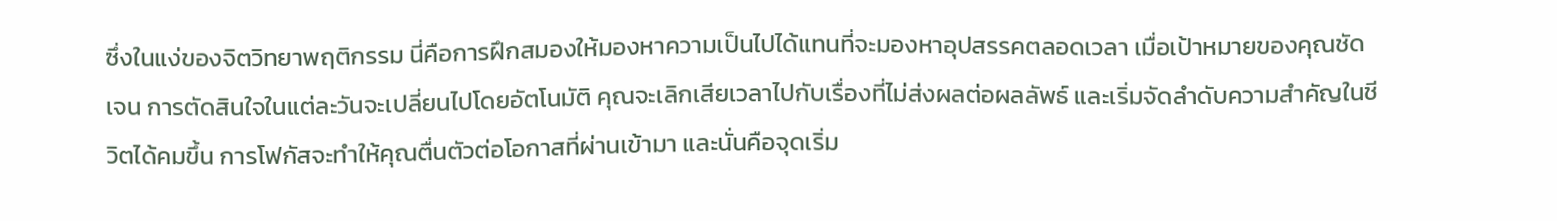ซึ่งในแง่ของจิตวิทยาพฤติกรรม นี่คือการฝึกสมองให้มองหาความเป็นไปได้แทนที่จะมองหาอุปสรรคตลอดเวลา เมื่อเป้าหมายของคุณชัดเจน การตัดสินใจในแต่ละวันจะเปลี่ยนไปโดยอัตโนมัติ คุณจะเลิกเสียเวลาไปกับเรื่องที่ไม่ส่งผลต่อผลลัพธ์ และเริ่มจัดลำดับความสำคัญในชีวิตได้คมขึ้น การโฟกัสจะทำให้คุณตื่นตัวต่อโอกาสที่ผ่านเข้ามา และนั่นคือจุดเริ่ม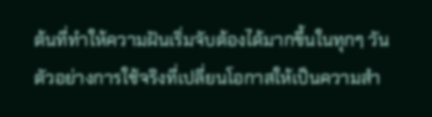ต้นที่ทำให้ความฝันเริ่มจับต้องได้มากขึ้นในทุกๆ วัน
ตัวอย่างการใช้จริงที่เปลี่ยนโอกาสให้เป็นความสำ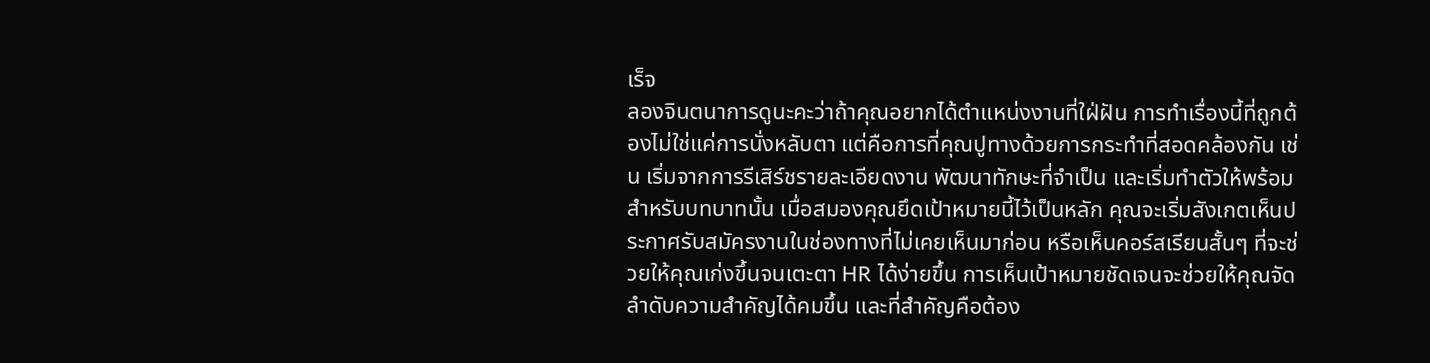เร็จ
ลองจินตนาการดูนะคะว่าถ้าคุณอยากได้ตำแหน่งงานที่ใฝ่ฝัน การทำเรื่องนี้ที่ถูกต้องไม่ใช่แค่การนั่งหลับตา แต่คือการที่คุณปูทางด้วยการกระทำที่สอดคล้องกัน เช่น เริ่มจากการรีเสิร์ชรายละเอียดงาน พัฒนาทักษะที่จำเป็น และเริ่มทำตัวให้พร้อมสำหรับบทบาทนั้น เมื่อสมองคุณยึดเป้าหมายนี้ไว้เป็นหลัก คุณจะเริ่มสังเกตเห็นประกาศรับสมัครงานในช่องทางที่ไม่เคยเห็นมาก่อน หรือเห็นคอร์สเรียนสั้นๆ ที่จะช่วยให้คุณเก่งขึ้นจนเตะตา HR ได้ง่ายขึ้น การเห็นเป้าหมายชัดเจนจะช่วยให้คุณจัดลำดับความสำคัญได้คมขึ้น และที่สำคัญคือต้อง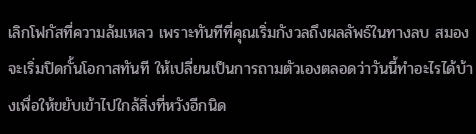เลิกโฟกัสที่ความล้มเหลว เพราะทันทีที่คุณเริ่มกังวลถึงผลลัพธ์ในทางลบ สมองจะเริ่มปิดกั้นโอกาสทันที ให้เปลี่ยนเป็นการถามตัวเองตลอดว่าวันนี้ทำอะไรได้บ้างเพื่อให้ขยับเข้าไปใกล้สิ่งที่หวังอีกนิด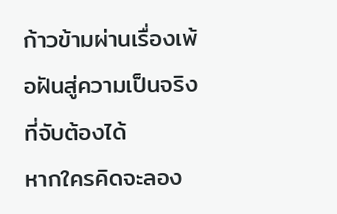ก้าวข้ามผ่านเรื่องเพ้อฝันสู่ความเป็นจริงที่จับต้องได้
หากใครคิดจะลอง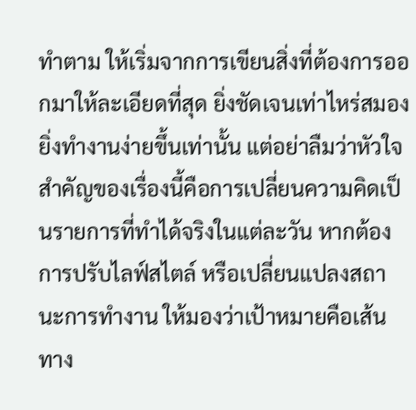ทำตาม ให้เริ่มจากการเขียนสิ่งที่ต้องการออกมาให้ละเอียดที่สุด ยิ่งชัดเจนเท่าไหร่สมองยิ่งทำงานง่ายขึ้นเท่านั้น แต่อย่าลืมว่าหัวใจสำคัญของเรื่องนี้คือการเปลี่ยนความคิดเป็นรายการที่ทำได้จริงในแต่ละวัน หากต้องการปรับไลฟ์สไตล์ หรือเปลี่ยนแปลงสถานะการทำงาน ให้มองว่าเป้าหมายคือเส้นทาง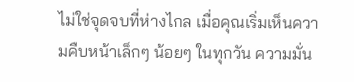ไม่ใช่จุดจบที่ห่างไกล เมื่อคุณเริ่มเห็นความคืบหน้าเล็กๆ น้อยๆ ในทุกวัน ความมั่น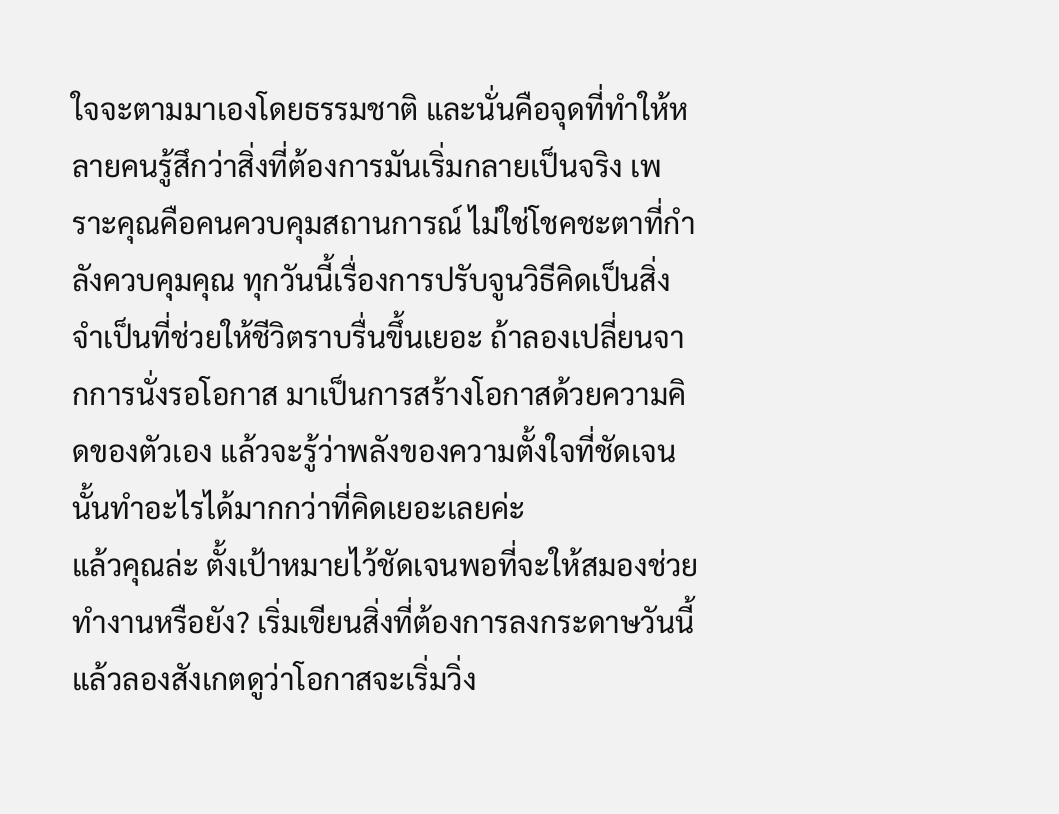ใจจะตามมาเองโดยธรรมชาติ และนั่นคือจุดที่ทำให้หลายคนรู้สึกว่าสิ่งที่ต้องการมันเริ่มกลายเป็นจริง เพราะคุณคือคนควบคุมสถานการณ์ ไม่ใช่โชคชะตาที่กำลังควบคุมคุณ ทุกวันนี้เรื่องการปรับจูนวิธีคิดเป็นสิ่งจำเป็นที่ช่วยให้ชีวิตราบรื่นขึ้นเยอะ ถ้าลองเปลี่ยนจากการนั่งรอโอกาส มาเป็นการสร้างโอกาสด้วยความคิดของตัวเอง แล้วจะรู้ว่าพลังของความตั้งใจที่ชัดเจนนั้นทำอะไรได้มากกว่าที่คิดเยอะเลยค่ะ
แล้วคุณล่ะ ตั้งเป้าหมายไว้ชัดเจนพอที่จะให้สมองช่วยทำงานหรือยัง? เริ่มเขียนสิ่งที่ต้องการลงกระดาษวันนี้ แล้วลองสังเกตดูว่าโอกาสจะเริ่มวิ่ง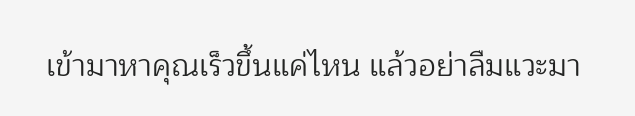เข้ามาหาคุณเร็วขึ้นแค่ไหน แล้วอย่าลืมแวะมา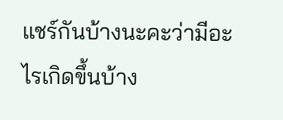แชร์กันบ้างนะคะว่ามีอะไรเกิดขึ้นบ้าง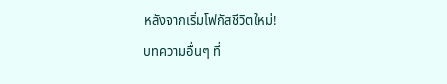หลังจากเริ่มโฟกัสชีวิตใหม่!
บทความอื่นๆ ที่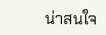น่าสนใจ